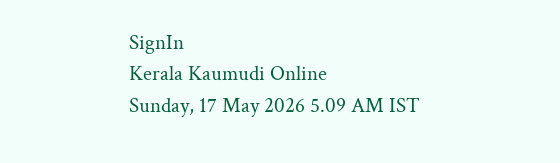SignIn
Kerala Kaumudi Online
Sunday, 17 May 2026 5.09 AM IST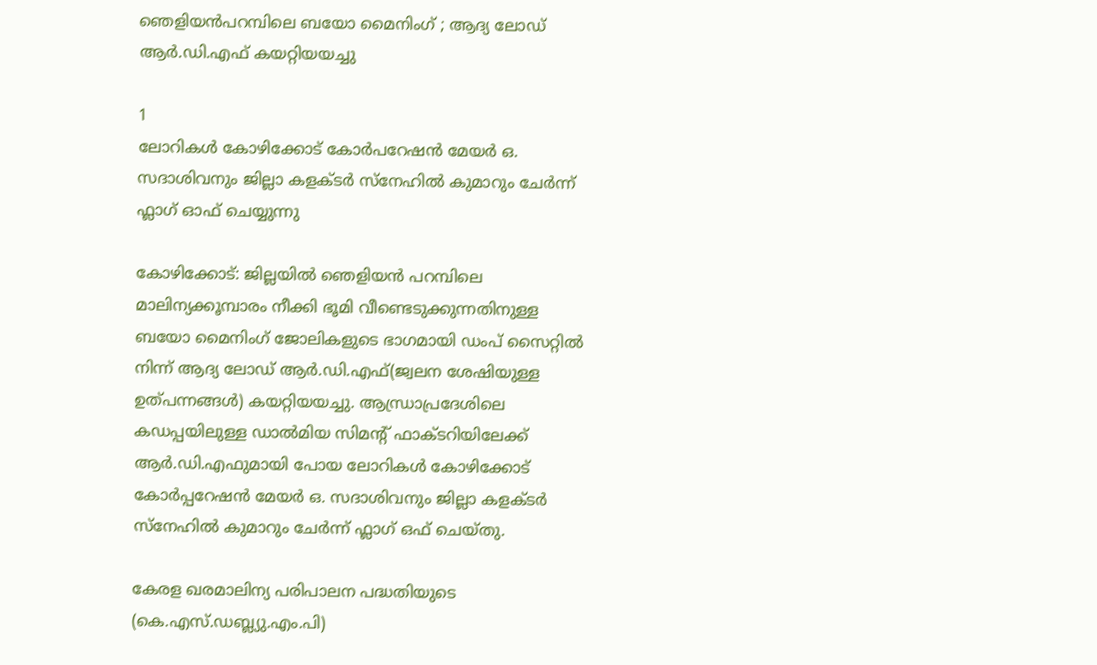ഞെളിയൻപറമ്പിലെ ബയോ മൈനിംഗ് ; ആദ്യ ലോഡ് ആർ.ഡി.എഫ് കയറ്റിയയച്ചു

1
ലോറികൾ കോഴിക്കോട് കോർപറേഷൻ മേയർ ഒ. സദാശിവനും ജില്ലാ കളക്ടർ സ്നേഹിൽ കുമാറും ചേർന്ന് ഫ്ലാഗ് ഓഫ് ചെയ്യുന്നു

കോഴിക്കോട്: ജില്ലയിൽ ഞെളിയൻ പറമ്പിലെ മാലിന്യക്കൂമ്പാരം നീക്കി ഭൂമി വീണ്ടെടുക്കുന്നതിനുള്ള ബയോ മൈനിംഗ് ജോലികളുടെ ഭാഗമായി ഡംപ് സൈറ്റിൽ നിന്ന് ആദ്യ ലോഡ് ആർ.ഡി.എഫ്(ജ്വലന ശേഷിയുള്ള ഉത്പന്നങ്ങൾ) കയറ്റിയയച്ചു. ആന്ധ്രാപ്രദേശിലെ കഡപ്പയിലുള്ള ഡാൽമിയ സിമന്റ് ഫാക്ടറിയിലേക്ക് ആർ.ഡി.എഫുമായി പോയ ലോറികൾ കോഴിക്കോട് കോർപ്പറേഷൻ മേയർ ഒ. സദാശിവനും ജില്ലാ കളക്ടർ സ്നേഹിൽ കുമാറും ചേർന്ന് ഫ്ലാഗ് ഒഫ് ചെയ്തു.

കേരള ഖരമാലിന്യ പരിപാലന പദ്ധതിയുടെ (കെ.എസ്.ഡബ്ല്യു.എം.പി)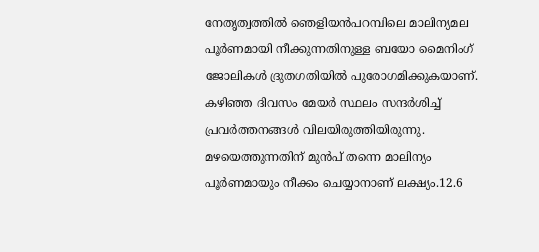നേതൃത്വത്തിൽ ഞെളിയൻപറമ്പിലെ മാലിന്യമല പൂർണമായി നീക്കുന്നതിനുള്ള ബയോ മൈനിംഗ് ജോലികൾ ദ്രുതഗതിയിൽ പുരോഗമിക്കുകയാണ്. കഴിഞ്ഞ ദിവസം മേയർ സ്ഥലം സന്ദർശിച്ച് പ്രവർത്തനങ്ങൾ വിലയിരുത്തിയിരുന്നു. മഴയെത്തുന്നതിന് മുൻപ് തന്നെ മാലിന്യം പൂർണമായും നീക്കം ചെയ്യാനാണ് ലക്ഷ്യം.12.6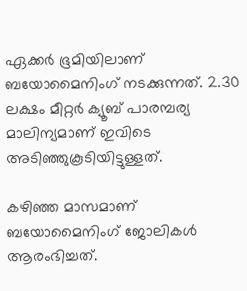ഏക്കർ ഭൂമിയിലാണ് ബയോമൈനിംഗ് നടക്കുന്നത്. 2.30 ലക്ഷം മീറ്റർ ക്യൂബ് പാരമ്പര്യ മാലിന്യമാണ് ഇവിടെ അടിഞ്ഞുകൂടിയിട്ടുള്ളത്.

കഴിഞ്ഞ മാസമാണ് ബയോമൈനിംഗ് ജോലികൾ ആരംഭിച്ചത്.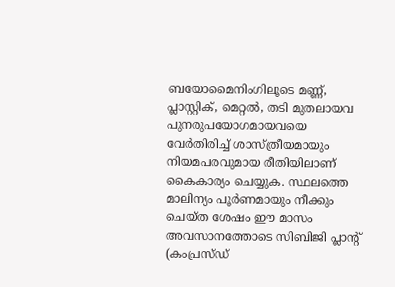ബയോമൈനിംഗിലൂടെ മണ്ണ്, പ്ലാസ്റ്റിക്, മെറ്റൽ, തടി മുതലായവ പുനരുപയോഗമായവയെ വേർതിരിച്ച് ശാസ്ത്രീയമായും നിയമപരവുമായ രീതിയിലാണ് കൈകാര്യം ചെയ്യുക. സ്ഥലത്തെ മാലിന്യം പൂർണമായും നീക്കും ചെയ്ത ശേഷം ഈ മാസം അവസാനത്തോടെ സിബിജി പ്ലാന്റ് (കംപ്രസ്ഡ്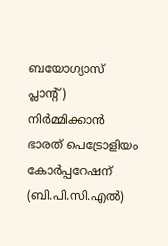ബയോഗ്യാസ് പ്ലാന്റ്) നിർമ്മിക്കാൻ ഭാരത് പെട്രോളിയം കോർപ്പറേഷന് (ബി.പി.സി.എൽ)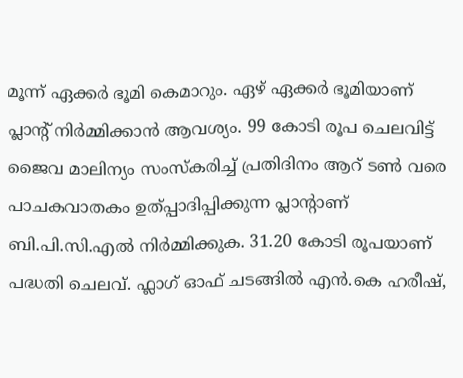മൂന്ന് ഏക്കർ ഭൂമി കെമാറും. ഏഴ് ഏക്കർ ഭൂമിയാണ് പ്ലാന്റ് നിർമ്മിക്കാൻ ആവശ്യം. 99 കോടി രൂപ ചെലവിട്ട് ജൈവ മാലിന്യം സംസ്‌കരിച്ച് പ്രതിദിനം ആറ് ടൺ വരെ പാചകവാതകം ഉത്പ്പാദിപ്പിക്കുന്ന പ്ലാന്റാണ് ബി.പി.സി.എൽ നിർമ്മിക്കുക. 31.20 കോടി രൂപയാണ് പദ്ധതി ചെലവ്. ഫ്ലാഗ് ഓഫ് ചടങ്ങിൽ എൻ.കെ ഹരീഷ്,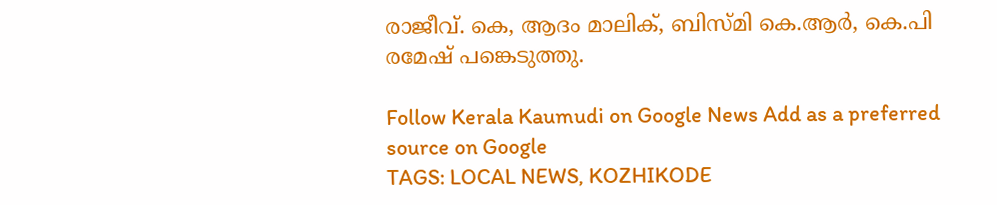രാജീവ്. കെ, ആദം മാലിക്, ബിസ്മി കെ.ആർ, കെ.പി രമേഷ് പങ്കെടുത്തു.

Follow Kerala Kaumudi on Google News Add as a preferred source on Google
TAGS: LOCAL NEWS, KOZHIKODE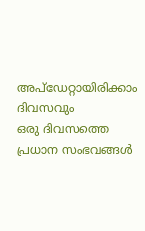അപ്ഡേറ്റായിരിക്കാം ദിവസവും
ഒരു ദിവസത്തെ പ്രധാന സംഭവങ്ങൾ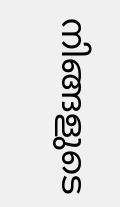നിങ്ങളുടെ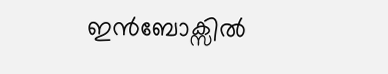ഇൻബോക്സിൽ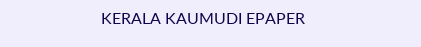KERALA KAUMUDI EPAPER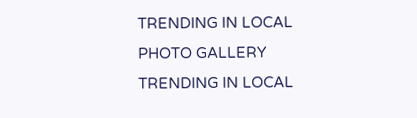TRENDING IN LOCAL
PHOTO GALLERY
TRENDING IN LOCAL